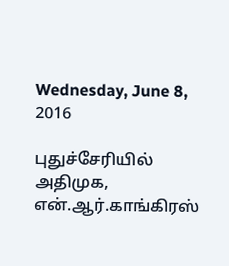Wednesday, June 8, 2016

புதுச்சேரியில் அதிமுக, என்.ஆர்.காங்கிரஸ்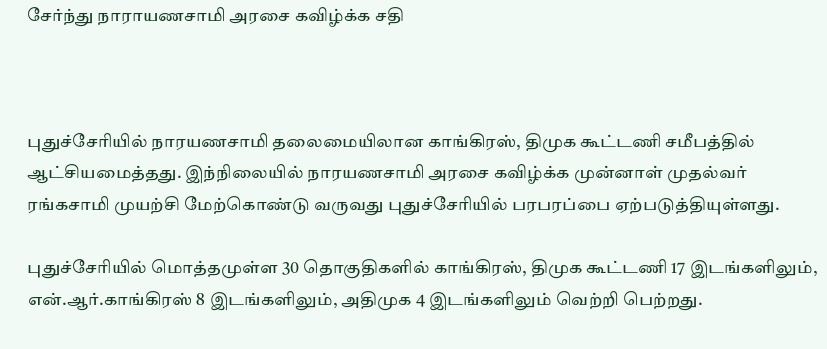சேர்ந்து நாராயணசாமி அரசை கவிழ்க்க சதி



புதுச்சேரியில் நாரயணசாமி தலைமையிலான காங்கிரஸ், திமுக கூட்டணி சமீபத்தில் ஆட்சியமைத்தது. இந்நிலையில் நாரயணசாமி அரசை கவிழ்க்க முன்னாள் முதல்வர் ரங்கசாமி முயற்சி மேற்கொண்டு வருவது புதுச்சேரியில் பரபரப்பை ஏற்படுத்தியுள்ளது.

புதுச்சேரியில் மொத்தமுள்ள 30 தொகுதிகளில் காங்கிரஸ், திமுக கூட்டணி 17 இடங்களிலும், என்.ஆர்.காங்கிரஸ் 8 இடங்களிலும், அதிமுக 4 இடங்களிலும் வெற்றி பெற்றது.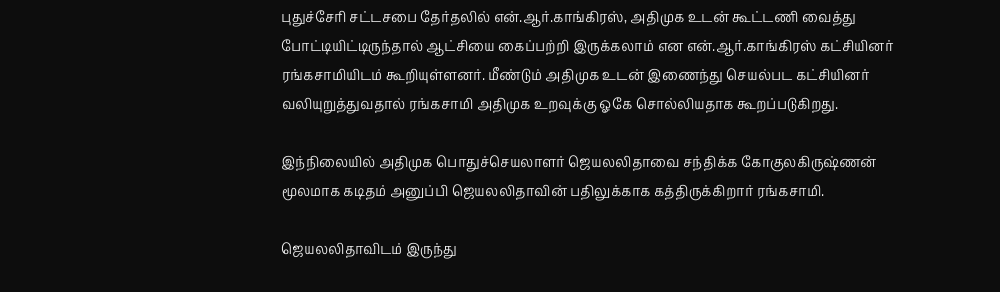புதுச்சேரி சட்டசபை தேர்தலில் என்.ஆர்.காங்கிரஸ், அதிமுக உடன் கூட்டணி வைத்து போட்டியிட்டிருந்தால் ஆட்சியை கைப்பற்றி இருக்கலாம் என என்.ஆர்.காங்கிரஸ் கட்சியினர் ரங்கசாமியிடம் கூறியுள்ளனர். மீண்டும் அதிமுக உடன் இணைந்து செயல்பட கட்சியினர் வலியுறுத்துவதால் ரங்கசாமி அதிமுக உறவுக்கு ஓகே சொல்லியதாக கூறப்படுகிறது.

இந்நிலையில் அதிமுக பொதுச்செயலாளர் ஜெயலலிதாவை சந்திக்க கோகுலகிருஷ்ணன் மூலமாக கடிதம் அனுப்பி ஜெயலலிதாவின் பதிலுக்காக கத்திருக்கிறார் ரங்கசாமி.

ஜெயலலிதாவிடம் இருந்து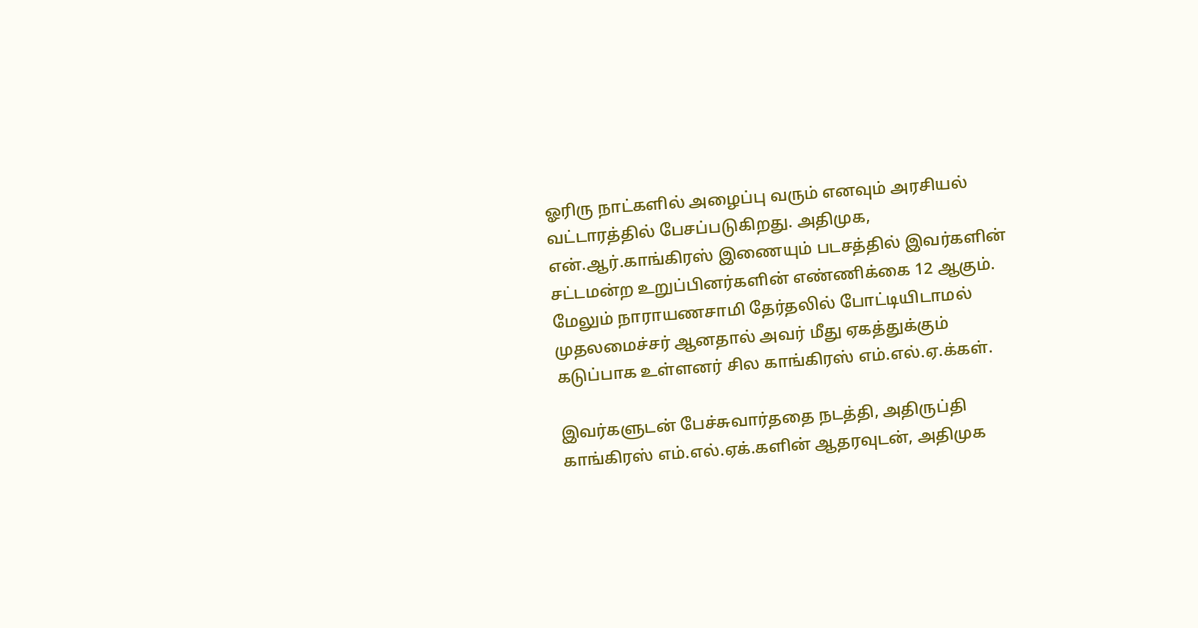ஓரிரு நாட்களில் அழைப்பு வரும் எனவும் அரசியல் வட்டாரத்தில் பேசப்படுகிறது. அதிமுக, என்.ஆர்.காங்கிரஸ் இணையும் படசத்தில் இவர்களின் சட்டமன்ற உறுப்பினர்களின் எண்ணிக்கை 12 ஆகும். மேலும் நாராயணசாமி தேர்தலில் போட்டியிடாமல் முதலமைச்சர் ஆனதால் அவர் மீது ஏகத்துக்கும் கடுப்பாக உள்ளனர் சில காங்கிரஸ் எம்.எல்.ஏ.க்கள்.

இவர்களுடன் பேச்சுவார்ததை நடத்தி, அதிருப்தி காங்கிரஸ் எம்.எல்.ஏக்.களின் ஆதரவுடன், அதிமுக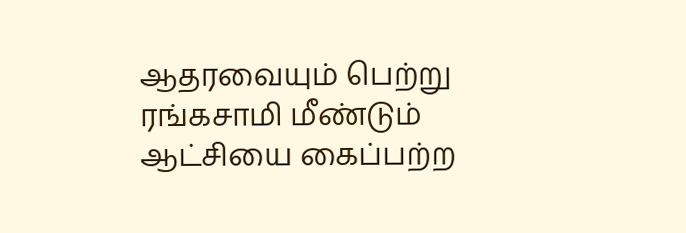ஆதரவையும் பெற்று ரங்கசாமி மீண்டும் ஆட்சியை கைப்பற்ற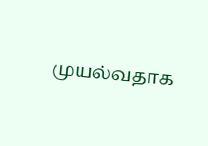முயல்வதாக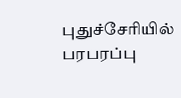புதுச்சேரியில் பரபரப்பு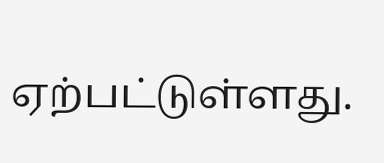ஏற்பட்டுள்ளது.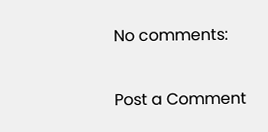No comments:

Post a Comment